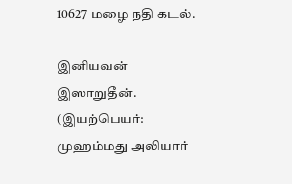10627 மழை நதி கடல்.

இனியவன் இஸாறுதீன். (இயற்பெயர்: முஹம்மது அலியார்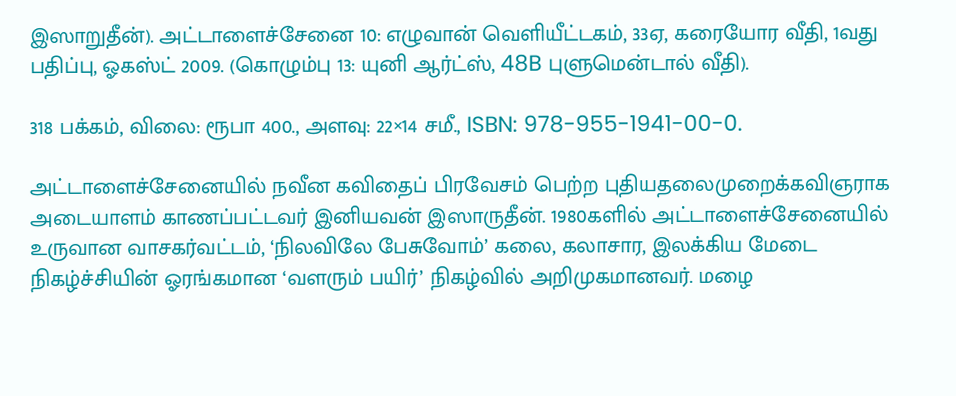இஸாறுதீன்). அட்டாளைச்சேனை 10: எழுவான் வெளியீட்டகம், 33ஏ, கரையோர வீதி, 1வது பதிப்பு, ஓகஸ்ட் 2009. (கொழும்பு 13: யுனி ஆர்ட்ஸ், 48B புளுமென்டால் வீதி).

318 பக்கம், விலை: ரூபா 400., அளவு: 22×14 சமீ., ISBN: 978-955-1941-00-0.

அட்டாளைச்சேனையில் நவீன கவிதைப் பிரவேசம் பெற்ற புதியதலைமுறைக்கவிஞராக அடையாளம் காணப்பட்டவர் இனியவன் இஸாருதீன். 1980களில் அட்டாளைச்சேனையில் உருவான வாசகர்வட்டம், ‘நிலவிலே பேசுவோம்’ கலை, கலாசார, இலக்கிய மேடை நிகழ்ச்சியின் ஓரங்கமான ‘வளரும் பயிர்’ நிகழ்வில் அறிமுகமானவர். மழை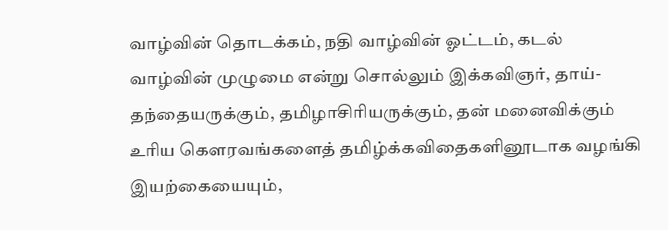வாழ்வின் தொடக்கம், நதி வாழ்வின் ஓட்டம், கடல் வாழ்வின் முழுமை என்று சொல்லும் இக்கவிஞர், தாய்-தந்தையருக்கும், தமிழாசிரியருக்கும், தன் மனைவிக்கும் உரிய கௌரவங்களைத் தமிழ்க்கவிதைகளினூடாக வழங்கி  இயற்கையையும்,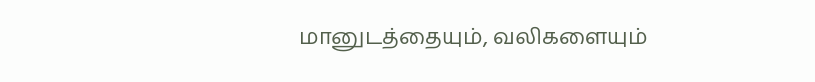மானுடத்தையும், வலிகளையும்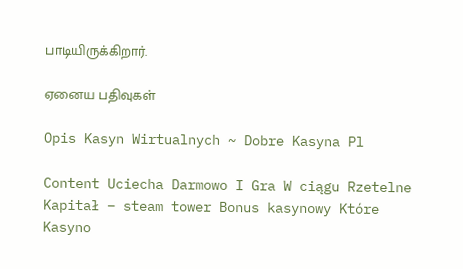பாடியிருக்கிறார்.

ஏனைய பதிவுகள்

Opis Kasyn Wirtualnych ~ Dobre Kasyna Pl

Content Uciecha Darmowo I Gra W ciągu Rzetelne Kapitał – steam tower Bonus kasynowy Które Kasyno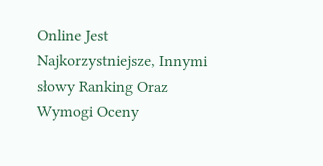Online Jest Najkorzystniejsze, Innymi słowy Ranking Oraz Wymogi Oceny